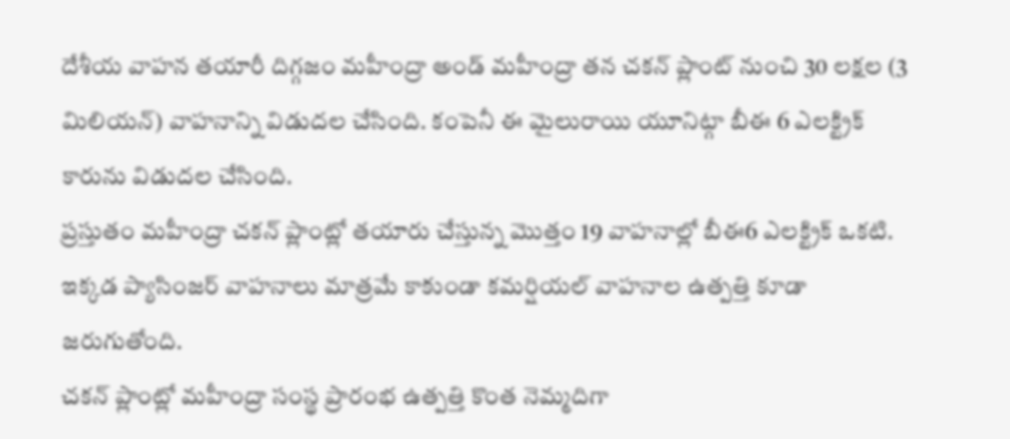దేశీయ వాహన తయారీ దిగ్గజం మహీంద్రా అండ్ మహీంద్రా తన చకన్ ప్లాంట్ నుంచి 30 లక్షల (3 మిలియన్) వాహనాన్ని విడుదల చేసింది. కంపెనీ ఈ మైలురాయి యూనిట్గా బీఈ 6 ఎలక్ట్రిక్ కారును విడుదల చేసింది.
ప్రస్తుతం మహీంద్రా చకన్ ప్లాంట్లో తయారు చేస్తున్న మొత్తం 19 వాహనాల్లో బీఈ6 ఎలక్ట్రిక్ ఒకటి. ఇక్కడ ప్యాసింజర్ వాహనాలు మాత్రమే కాకుండా కమర్షియల్ వాహనాల ఉత్పత్తి కూడా జరుగుతోంది.
చకన్ ప్లాంట్లో మహీంద్రా సంస్థ ప్రారంభ ఉత్పత్తి కొంత నెమ్మదిగా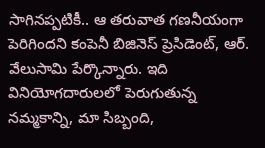సాగినప్పటికీ.. ఆ తరువాత గణనీయంగా పెరిగిందని కంపెనీ బిజినెస్ ప్రెసిడెంట్, ఆర్. వేలుసామి పేర్కొన్నారు. ఇది వినియోగదారులలో పెరుగుతున్న నమ్మకాన్ని, మా సిబ్బంది,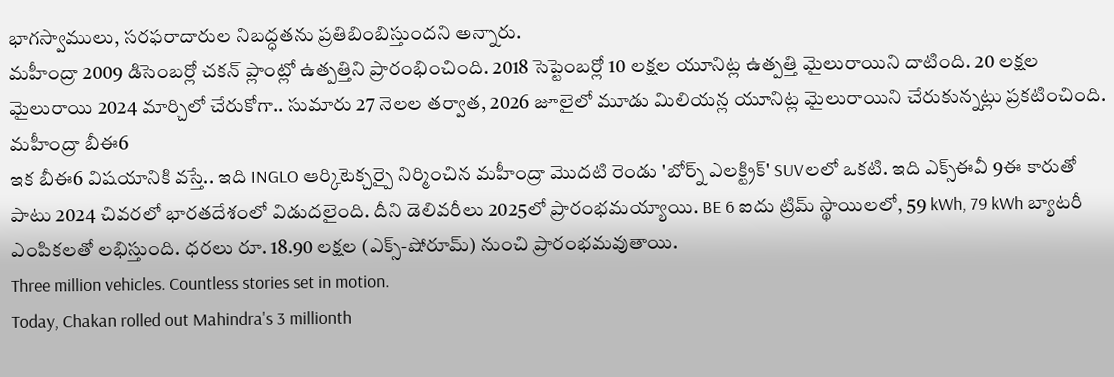భాగస్వాములు, సరఫరాదారుల నిబద్ధతను ప్రతిబింబిస్తుందని అన్నారు.
మహీంద్రా 2009 డిసెంబర్లో చకన్ ప్లాంట్లో ఉత్పత్తిని ప్రారంభించింది. 2018 సెప్టెంబర్లో 10 లక్షల యూనిట్ల ఉత్పత్తి మైలురాయిని దాటింది. 20 లక్షల మైలురాయి 2024 మార్చిలో చేరుకోగా.. సుమారు 27 నెలల తర్వాత, 2026 జూలైలో మూడు మిలియన్ల యూనిట్ల మైలురాయిని చేరుకున్నట్లు ప్రకటించింది.
మహీంద్రా బీఈ6
ఇక బీఈ6 విషయానికి వస్తే.. ఇది INGLO ఆర్కిటెక్చర్పై నిర్మించిన మహీంద్రా మొదటి రెండు 'బోర్న్ ఎలక్ట్రిక్' SUVలలో ఒకటి. ఇది ఎక్స్ఈవీ 9ఈ కారుతో పాటు 2024 చివరలో భారతదేశంలో విడుదలైంది. దీని డెలివరీలు 2025లో ప్రారంభమయ్యాయి. BE 6 ఐదు ట్రిమ్ స్థాయిలలో, 59 kWh, 79 kWh బ్యాటరీ ఎంపికలతో లభిస్తుంది. ధరలు రూ. 18.90 లక్షల (ఎక్స్-షోరూమ్) నుంచి ప్రారంభమవుతాయి.
Three million vehicles. Countless stories set in motion.
Today, Chakan rolled out Mahindra's 3 millionth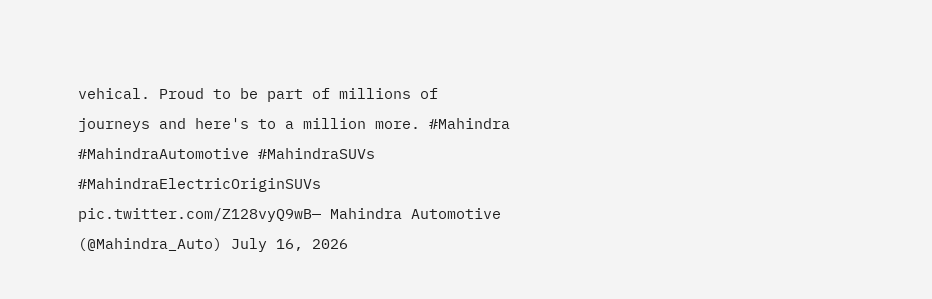vehical. Proud to be part of millions of journeys and here's to a million more. #Mahindra #MahindraAutomotive #MahindraSUVs #MahindraElectricOriginSUVs pic.twitter.com/Z128vyQ9wB— Mahindra Automotive (@Mahindra_Auto) July 16, 2026